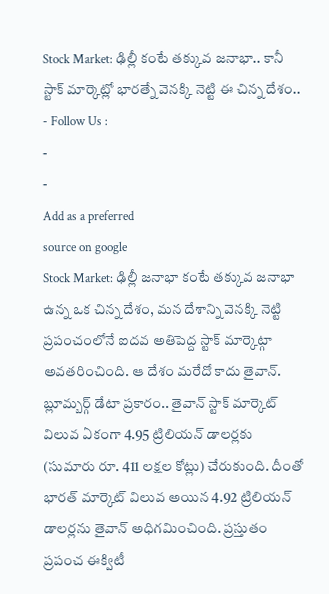Stock Market: ఢిల్లీ కంటే తక్కువ జనాభా.. కానీ స్టాక్ మార్కెట్లో భారత్నే వెనక్కి నెట్టి ఈ చిన్న దేశం..
- Follow Us :
-
-
Add as a preferred
source on google
Stock Market: ఢిల్లీ జనాభా కంటే తక్కువ జనాభా ఉన్న ఒక చిన్న దేశం, మన దేశాన్ని వెనక్కి నెట్టి ప్రపంచంలోనే ఐదవ అతిపెద్ద స్టాక్ మార్కెట్గా అవతరించింది. ఆ దేశం మరేదో కాదు తైవాన్. బ్లూమ్బర్గ్ డేటా ప్రకారం.. తైవాన్ స్టాక్ మార్కెట్ విలువ ఏకంగా 4.95 ట్రిలియన్ డాలర్లకు (సుమారు రూ. 411 లక్షల కోట్లు) చేరుకుంది. దీంతో భారత్ మార్కెట్ విలువ అయిన 4.92 ట్రిలియన్ డాలర్లను తైవాన్ అధిగమించింది. ప్రస్తుతం ప్రపంచ ఈక్విటీ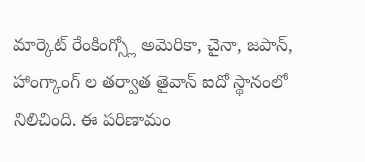మార్కెట్ రేంకింగ్స్లో అమెరికా, చైనా, జపాన్, హాంగ్కాంగ్ ల తర్వాత తైవాన్ ఐదో స్థానంలో నిలిచింది. ఈ పరిణామం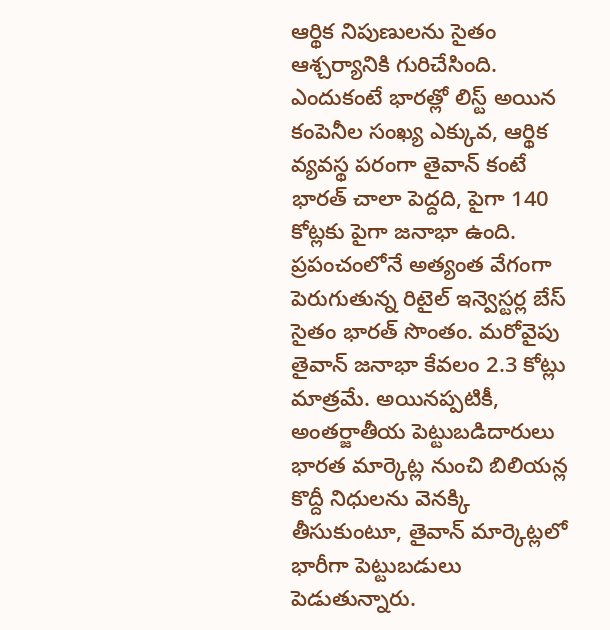ఆర్థిక నిపుణులను సైతం ఆశ్చర్యానికి గురిచేసింది. ఎందుకంటే భారత్లో లిస్ట్ అయిన కంపెనీల సంఖ్య ఎక్కువ, ఆర్థిక వ్యవస్థ పరంగా తైవాన్ కంటే భారత్ చాలా పెద్దది, పైగా 140 కోట్లకు పైగా జనాభా ఉంది. ప్రపంచంలోనే అత్యంత వేగంగా పెరుగుతున్న రిటైల్ ఇన్వెస్టర్ల బేస్ సైతం భారత్ సొంతం. మరోవైపు తైవాన్ జనాభా కేవలం 2.3 కోట్లు మాత్రమే. అయినప్పటికీ, అంతర్జాతీయ పెట్టుబడిదారులు భారత మార్కెట్ల నుంచి బిలియన్ల కొద్దీ నిధులను వెనక్కి తీసుకుంటూ, తైవాన్ మార్కెట్లలో భారీగా పెట్టుబడులు పెడుతున్నారు.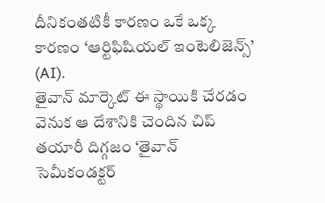దీనికంతటికీ కారణం ఒకే ఒక్క కారణం ‘ఆర్టిఫిషియల్ ఇంటెలిజెన్స్’ (AI).
తైవాన్ మార్కెట్ ఈ స్థాయికి చేరడం వెనుక ఆ దేశానికి చెందిన చిప్ తయారీ దిగ్గజం ‘తైవాన్ సెమీకండక్టర్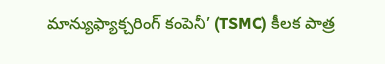మాన్యుఫ్యాక్చరింగ్ కంపెనీ’ (TSMC) కీలక పాత్ర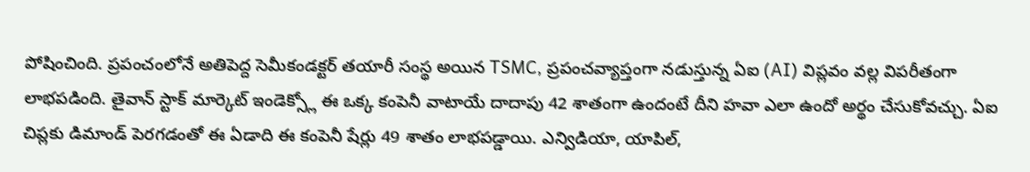పోషించింది. ప్రపంచంలోనే అతిపెద్ద సెమీకండక్టర్ తయారీ సంస్థ అయిన TSMC, ప్రపంచవ్యాప్తంగా నడుస్తున్న ఏఐ (AI) విప్లవం వల్ల విపరీతంగా లాభపడింది. తైవాన్ స్టాక్ మార్కెట్ ఇండెక్స్లో ఈ ఒక్క కంపెనీ వాటాయే దాదాపు 42 శాతంగా ఉందంటే దీని హవా ఎలా ఉందో అర్థం చేసుకోవచ్చు. ఏఐ చిప్లకు డిమాండ్ పెరగడంతో ఈ ఏడాది ఈ కంపెనీ షేర్లు 49 శాతం లాభపడ్డాయి. ఎన్విడియా, యాపిల్,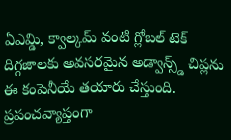ఏఎమ్డి, క్వాల్కమ్ వంటి గ్లోబల్ టెక్ దిగ్గజాలకు అవసరమైన అడ్వాన్స్డ్ చిప్లను ఈ కంపెనీయే తయారు చేస్తుంది. ప్రపంచవ్యాప్తంగా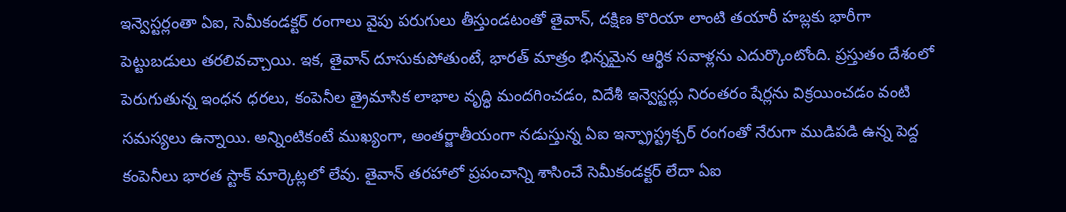ఇన్వెస్టర్లంతా ఏఐ, సెమీకండక్టర్ రంగాలు వైపు పరుగులు తీస్తుండటంతో తైవాన్, దక్షిణ కొరియా లాంటి తయారీ హబ్లకు భారీగా పెట్టుబడులు తరలివచ్చాయి. ఇక, తైవాన్ దూసుకుపోతుంటే, భారత్ మాత్రం భిన్నమైన ఆర్థిక సవాళ్లను ఎదుర్కొంటోంది. ప్రస్తుతం దేశంలో పెరుగుతున్న ఇంధన ధరలు, కంపెనీల త్రైమాసిక లాభాల వృద్ధి మందగించడం, విదేశీ ఇన్వెస్టర్లు నిరంతరం షేర్లను విక్రయించడం వంటి సమస్యలు ఉన్నాయి. అన్నింటికంటే ముఖ్యంగా, అంతర్జాతీయంగా నడుస్తున్న ఏఐ ఇన్ఫ్రాస్ట్రక్చర్ రంగంతో నేరుగా ముడిపడి ఉన్న పెద్ద కంపెనీలు భారత స్టాక్ మార్కెట్లలో లేవు. తైవాన్ తరహాలో ప్రపంచాన్ని శాసించే సెమీకండక్టర్ లేదా ఏఐ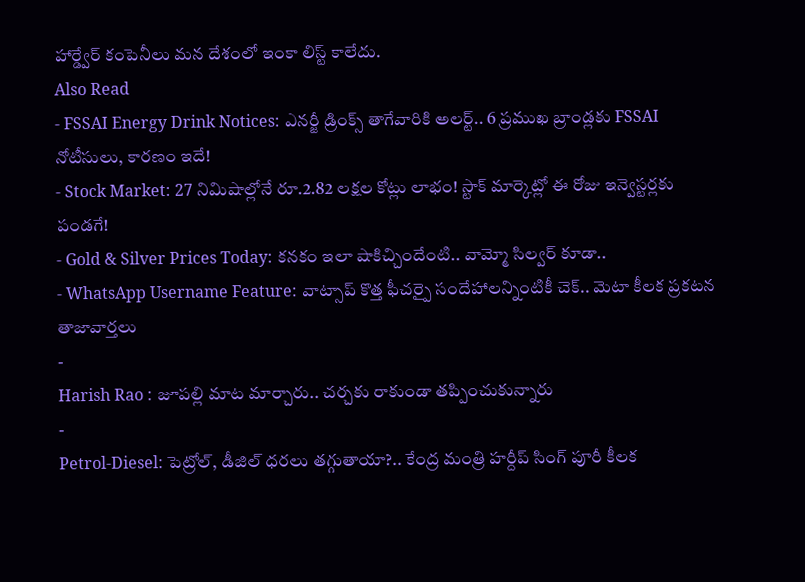హార్డ్వేర్ కంపెనీలు మన దేశంలో ఇంకా లిస్ట్ కాలేదు.
Also Read
- FSSAI Energy Drink Notices: ఎనర్జీ డ్రింక్స్ తాగేవారికి అలర్ట్.. 6 ప్రముఖ బ్రాండ్లకు FSSAI నోటీసులు, కారణం ఇదే!
- Stock Market: 27 నిమిషాల్లోనే రూ.2.82 లక్షల కోట్లు లాభం! స్టాక్ మార్కెట్లో ఈ రోజు ఇన్వెస్టర్లకు పండగే!
- Gold & Silver Prices Today: కనకం ఇలా షాకిచ్చిందేంటి.. వామ్మో సిల్వర్ కూడా..
- WhatsApp Username Feature: వాట్సాప్ కొత్త ఫీచర్పై సందేహాలన్నింటికీ చెక్.. మెటా కీలక ప్రకటన
తాజావార్తలు
-
Harish Rao : జూపల్లి మాట మార్చారు.. చర్చకు రాకుండా తప్పించుకున్నారు
-
Petrol-Diesel: పెట్రోల్, డీజిల్ ధరలు తగ్గుతాయా?.. కేంద్ర మంత్రి హర్దీప్ సింగ్ పూరీ కీలక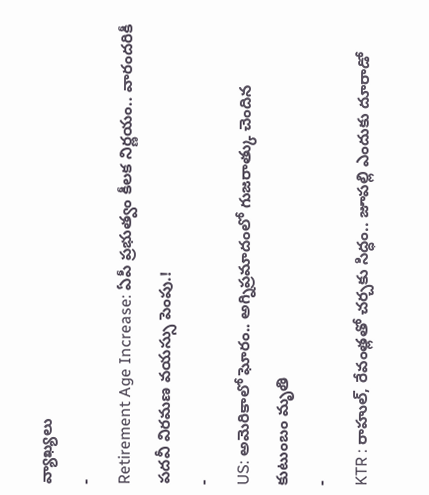వ్యాఖ్యలు
-
Retirement Age Increase: ఏపీ ప్రభుత్వం కీలక నిర్ణయం.. వారందరికీ పదవీ విరమణ వయస్సు పెంపు.!
-
US: అమెరికాలో ఘోరం.. అగ్నిప్రమాదంలో గుజరాత్కు చెందిన కుటుంబం మృతి
-
KTR : రాహుల్, రేవంత్లతో చర్చకు సిద్ధం.. జూపల్లి ఎందుకు దూరాడో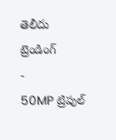తెలీదు
ట్రెండింగ్
-
50MP ట్రిపుల్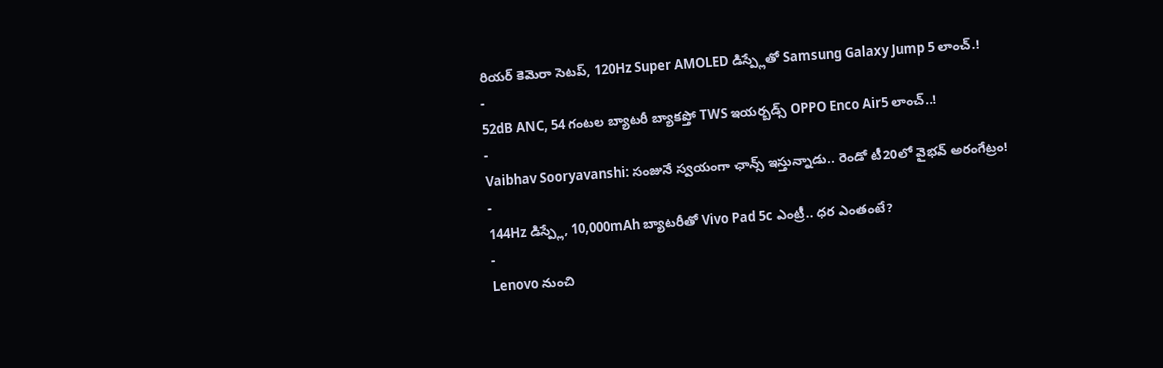రియర్ కెమెరా సెటప్, 120Hz Super AMOLED డిస్ప్లేతో Samsung Galaxy Jump 5 లాంచ్.!
-
52dB ANC, 54 గంటల బ్యాటరీ బ్యాకప్తో TWS ఇయర్బడ్స్ OPPO Enco Air5 లాంచ్..!
-
Vaibhav Sooryavanshi: సంజునే స్వయంగా ఛాన్స్ ఇస్తున్నాడు.. రెండో టీ20లో వైభవ్ అరంగేట్రం!
-
144Hz డిస్ప్లే, 10,000mAh బ్యాటరీతో Vivo Pad 5c ఎంట్రీ.. ధర ఎంతంటే?
-
Lenovo నుంచి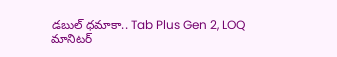డబుల్ ధమాకా.. Tab Plus Gen 2, LOQ మానిటర్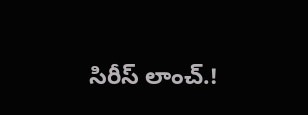సిరీస్ లాంచ్.!